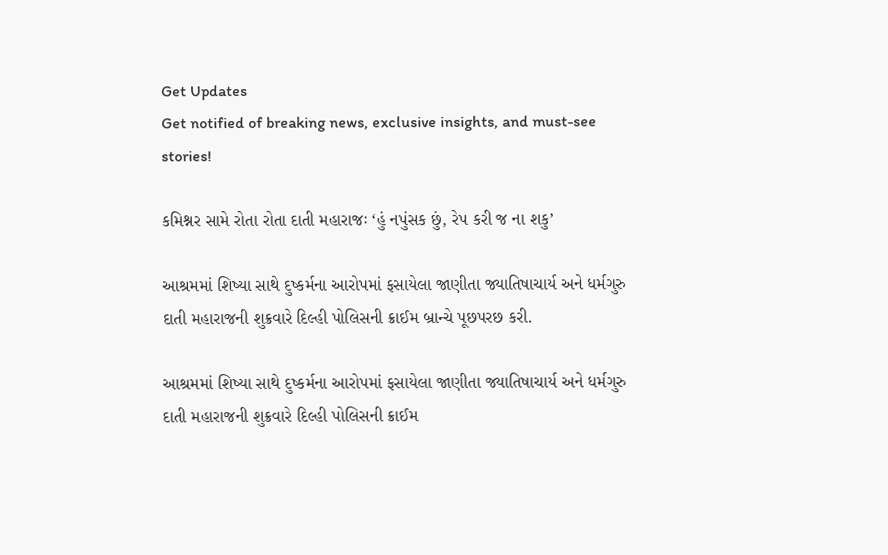Get Updates
Get notified of breaking news, exclusive insights, and must-see stories!

કમિશ્નર સામે રોતા રોતા દાતી મહારાજઃ ‘હું નપુંસક છું, રેપ કરી જ ના શકુ’

આશ્રમમાં શિષ્યા સાથે દુષ્કર્મના આરોપમાં ફસાયેલા જાણીતા જ્યાતિષાચાર્ય અને ધર્મગુરુ દાતી મહારાજની શુક્રવારે દિલ્હી પોલિસની ક્રાઈમ બ્રાન્ચે પૂછપરછ કરી.

આશ્રમમાં શિષ્યા સાથે દુષ્કર્મના આરોપમાં ફસાયેલા જાણીતા જ્યાતિષાચાર્ય અને ધર્મગુરુ દાતી મહારાજની શુક્રવારે દિલ્હી પોલિસની ક્રાઈમ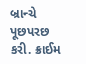બ્રાન્ચે પૂછપરછ કરી. ક્રાઈમ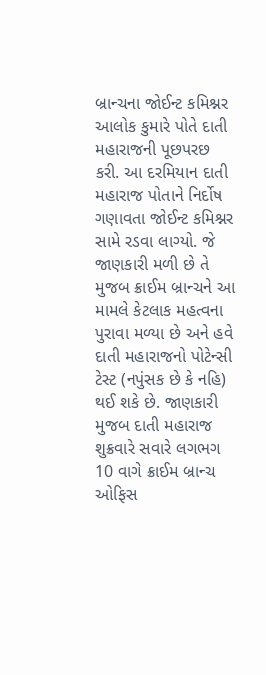બ્રાન્ચના જોઈન્ટ કમિશ્નર આલોક કુમારે પોતે દાતી મહારાજની પૂછપરછ કરી. આ દરમિયાન દાતી મહારાજ પોતાને નિર્દોષ ગણાવતા જોઈન્ટ કમિશ્નર સામે રડવા લાગ્યો. જે જાણકારી મળી છે તે મુજબ ક્રાઈમ બ્રાન્ચને આ મામલે કેટલાક મહત્વના પુરાવા મળ્યા છે અને હવે દાતી મહારાજનો પોટેન્સી ટેસ્ટ (નપુંસક છે કે નહિ) થઈ શકે છે. જાણકારી મુજબ દાતી મહારાજ શુક્રવારે સવારે લગભગ 10 વાગે ક્રાઈમ બ્રાન્ચ ઓફિસ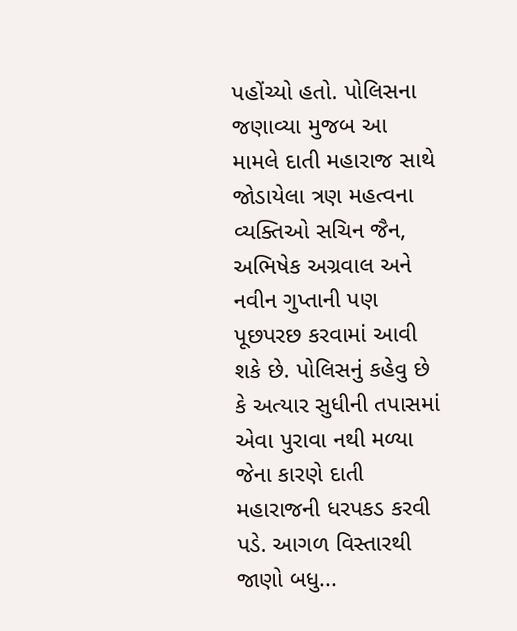પહોંચ્યો હતો. પોલિસના જણાવ્યા મુજબ આ મામલે દાતી મહારાજ સાથે જોડાયેલા ત્રણ મહત્વના વ્યક્તિઓ સચિન જૈન, અભિષેક અગ્રવાલ અને નવીન ગુપ્તાની પણ પૂછપરછ કરવામાં આવી શકે છે. પોલિસનું કહેવુ છે કે અત્યાર સુધીની તપાસમાં એવા પુરાવા નથી મળ્યા જેના કારણે દાતી મહારાજની ધરપકડ કરવી પડે. આગળ વિસ્તારથી જાણો બધુ...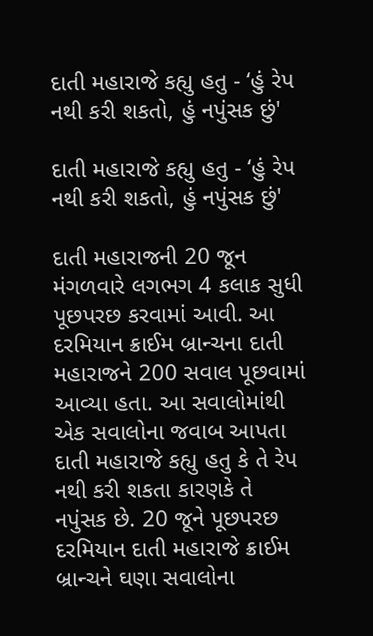દાતી મહારાજે કહ્યુ હતુ - ‘હું રેપ નથી કરી શકતો, હું નપુંસક છું'

દાતી મહારાજે કહ્યુ હતુ - ‘હું રેપ નથી કરી શકતો, હું નપુંસક છું'

દાતી મહારાજની 20 જૂન મંગળવારે લગભગ 4 કલાક સુધી પૂછપરછ કરવામાં આવી. આ દરમિયાન ક્રાઈમ બ્રાન્ચના દાતી મહારાજને 200 સવાલ પૂછવામાં આવ્યા હતા. આ સવાલોમાંથી એક સવાલોના જવાબ આપતા દાતી મહારાજે કહ્યુ હતુ કે તે રેપ નથી કરી શકતા કારણકે તે નપુંસક છે. 20 જૂને પૂછપરછ દરમિયાન દાતી મહારાજે ક્રાઈમ બ્રાન્ચને ઘણા સવાલોના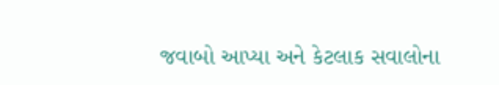જવાબો આપ્યા અને કેટલાક સવાલોના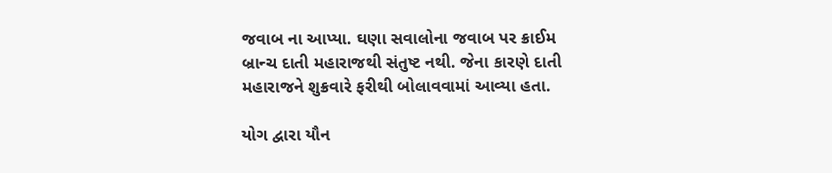જવાબ ના આપ્યા. ઘણા સવાલોના જવાબ પર ક્રાઈમ બ્રાન્ચ દાતી મહારાજથી સંતુષ્ટ નથી. જેના કારણે દાતી મહારાજને શુક્રવારે ફરીથી બોલાવવામાં આવ્યા હતા.

યોગ દ્વારા યૌન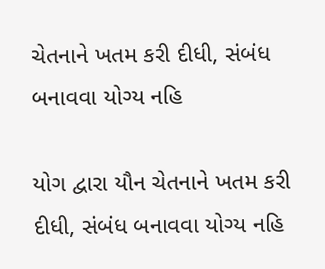ચેતનાને ખતમ કરી દીધી, સંબંધ બનાવવા યોગ્ય નહિ

યોગ દ્વારા યૌન ચેતનાને ખતમ કરી દીધી, સંબંધ બનાવવા યોગ્ય નહિ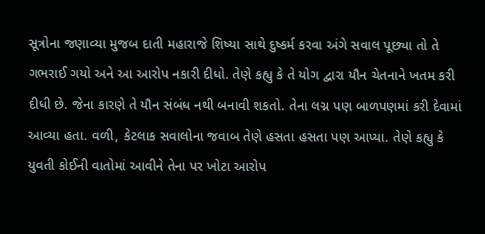સૂત્રોના જણાવ્યા મુજબ દાતી મહારાજે શિષ્યા સાથે દુષ્કર્મ કરવા અંગે સવાલ પૂછ્યા તો તે ગભરાઈ ગયો અને આ આરોપ નકારી દીધો. તેણે કહ્યુ કે તે યોગ દ્વારા યૌન ચેતનાને ખતમ કરી દીધી છે. જેના કારણે તે યૌન સંબંધ નથી બનાવી શકતો. તેના લગ્ન પણ બાળપણમાં કરી દેવામાં આવ્યા હતા. વળી, કેટલાક સવાલોના જવાબ તેણે હસતા હસતા પણ આપ્યા. તેણે કહ્યુ કે યુવતી કોઈની વાતોમાં આવીને તેના પર ખોટા આરોપ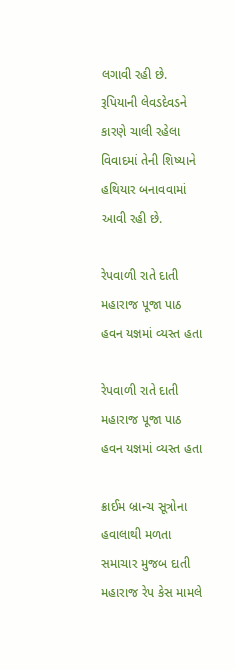લગાવી રહી છે. રૂપિયાની લેવડદેવડને કારણે ચાલી રહેલા વિવાદમાં તેની શિષ્યાને હથિયાર બનાવવામાં આવી રહી છે.

રેપવાળી રાતે દાતી મહારાજ પૂજા પાઠ હવન યજ્ઞમાં વ્યસ્ત હતા

રેપવાળી રાતે દાતી મહારાજ પૂજા પાઠ હવન યજ્ઞમાં વ્યસ્ત હતા

ક્રાઈમ બ્રાન્ચ સૂત્રોના હવાલાથી મળતા સમાચાર મુજબ દાતી મહારાજ રેપ કેસ મામલે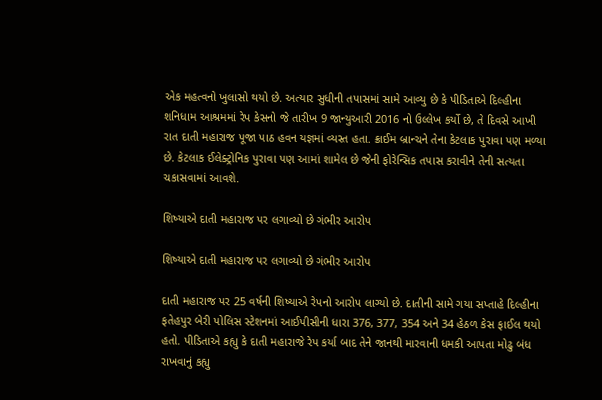એક મહત્વનો ખુલાસો થયો છે. અત્યાર સુધીની તપાસમાં સામે આવ્યુ છે કે પીડિતાએ દિલ્હીના શનિધામ આશ્રમમાં રેપ કેસનો જે તારીખ 9 જાન્યુઆરી 2016 નો ઉલ્લેખ કર્યો છે, તે દિવસે આખી રાત દાતી મહારાજ પૂજા પાઠ હવન યજ્ઞમાં વ્યસ્ત હતા. ક્રાઈમ બ્રાન્ચને તેના કેટલાક પુરાવા પણ મળ્યા છે. કેટલાક ઈલેક્ટ્રોનિક પુરાવા પણ આમાં શામેલ છે જેની ફોરેન્સિક તપાસ કરાવીને તેની સત્યતા ચકાસવામાં આવશે.

શિષ્યાએ દાતી મહારાજ પર લગાવ્યો છે ગંભીર આરોપ

શિષ્યાએ દાતી મહારાજ પર લગાવ્યો છે ગંભીર આરોપ

દાતી મહારાજ પર 25 વર્ષની શિષ્યાએ રેપનો આરોપ લાગ્યો છે. દાતીની સામે ગયા સપ્તાહે દિલ્હીના ફતેહપુર બેરી પોલિસ સ્ટેશનમાં આઈપીસીની ધારા 376, 377, 354 અને 34 હેઠળ કેસ ફાઈલ થયો હતો. પીડિતાએ કહ્યુ કે દાતી મહારાજે રેપ કર્યા બાદ તેને જાનથી મારવાની ધમકી આપતા મોઢુ બંધ રાખવાનું કહ્યુ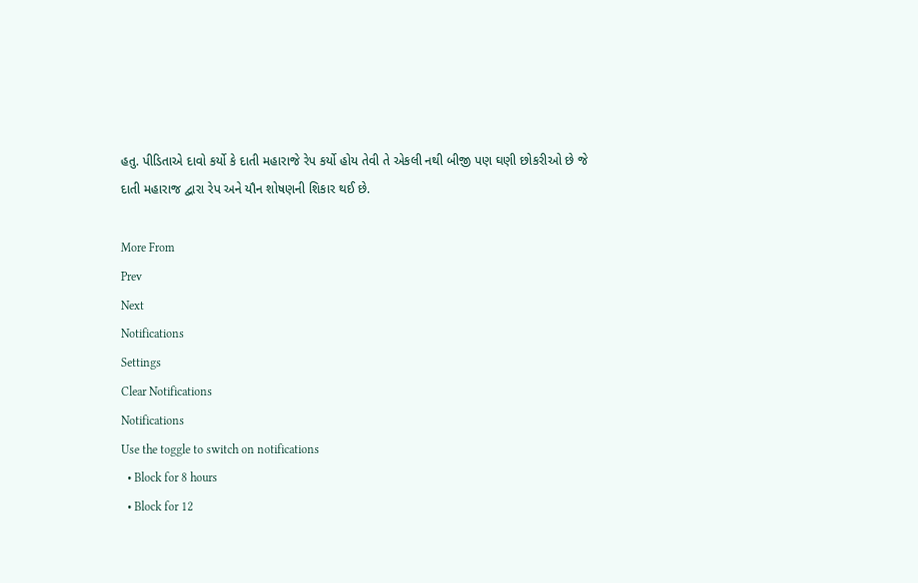હતુ. પીડિતાએ દાવો કર્યો કે દાતી મહારાજે રેપ કર્યો હોય તેવી તે એકલી નથી બીજી પણ ઘણી છોકરીઓ છે જે દાતી મહારાજ દ્વારા રેપ અને યૌન શોષણની શિકાર થઈ છે.

More From
Prev
Next
Notifications
Settings
Clear Notifications
Notifications
Use the toggle to switch on notifications
  • Block for 8 hours
  • Block for 12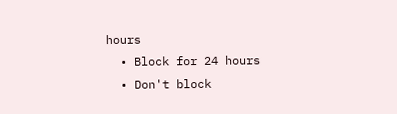hours
  • Block for 24 hours
  • Don't block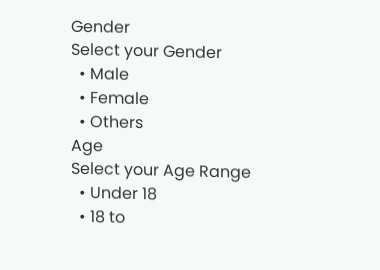Gender
Select your Gender
  • Male
  • Female
  • Others
Age
Select your Age Range
  • Under 18
  • 18 to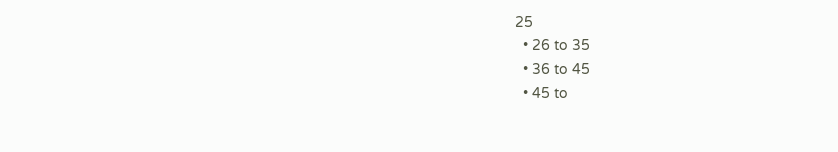25
  • 26 to 35
  • 36 to 45
  • 45 to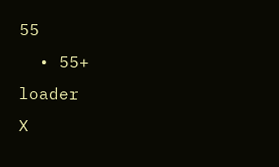55
  • 55+
loader
X